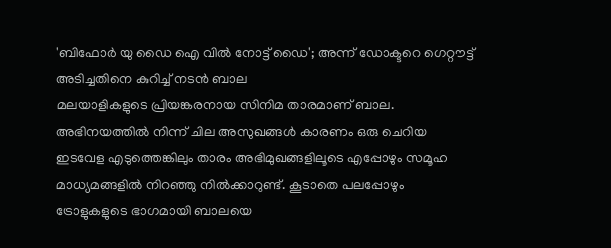'ബിഫോർ യു ഡൈ ഐ വിൽ നോട്ട് ഡൈ'; അന്ന് ഡോക്ടറെ ഗെറ്റൗട്ട് അടിച്ചതിനെ കുറിച്ച് നടൻ ബാല
മലയാളികളുടെ പ്രിയങ്കരനായ സിനിമ താരമാണ് ബാല. അഭിനയത്തിൽ നിന്ന് ചില അസുഖങ്ങൾ കാരണം ഒരു ചെറിയ ഇടവേള എടുത്തെങ്കിലും താരം അഭിമുഖങ്ങളിലൂടെ എപ്പോഴും സമൂഹ മാധ്യമങ്ങളിൽ നിറഞ്ഞു നിൽക്കാറുണ്ട്. കൂടാതെ പലപ്പോഴും ട്രോളുകളുടെ ഭാഗമായി ബാലയെ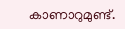കാണാറുമുണ്ട്.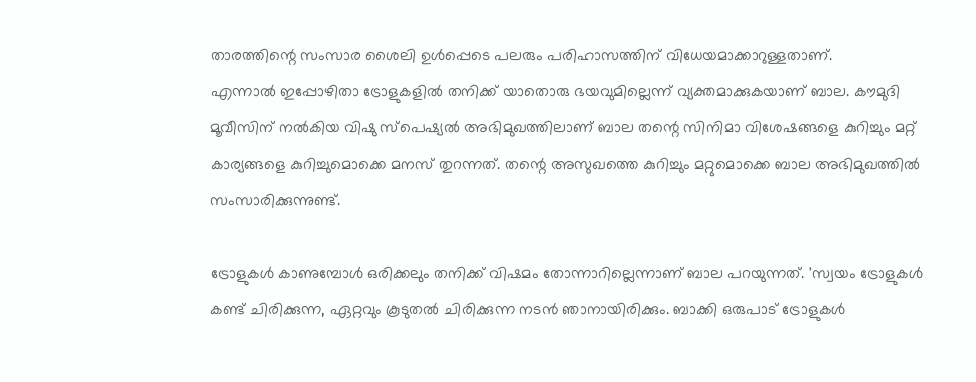താരത്തിന്റെ സംസാര ശൈലി ഉൾപ്പെടെ പലരും പരിഹാസത്തിന് വിധേയമാക്കാറുള്ളതാണ്.
എന്നാൽ ഇപ്പോഴിതാ ട്രോളുകളിൽ തനിക്ക് യാതൊരു ഭയവുമില്ലെന്ന് വ്യക്തമാക്കുകയാണ് ബാല. കൗമുദി മൂവീസിന് നൽകിയ വിഷു സ്പെഷ്യൽ അഭിമുഖത്തിലാണ് ബാല തന്റെ സിനിമാ വിശേഷങ്ങളെ കുറിച്ചും മറ്റ് കാര്യങ്ങളെ കുറിച്ചുമൊക്കെ മനസ് തുറന്നത്. തന്റെ അസുഖത്തെ കുറിച്ചും മറ്റുമൊക്കെ ബാല അഭിമുഖത്തിൽ സംസാരിക്കുന്നുണ്ട്.

ട്രോളുകൾ കാണുമ്പോൾ ഒരിക്കലും തനിക്ക് വിഷമം തോന്നാറില്ലെന്നാണ് ബാല പറയുന്നത്. 'സ്വയം ട്രോളുകൾ കണ്ട് ചിരിക്കുന്ന, ഏറ്റവും കൂടുതൽ ചിരിക്കുന്ന നടൻ ഞാനായിരിക്കും. ബാക്കി ഒരുപാട് ട്രോളുകൾ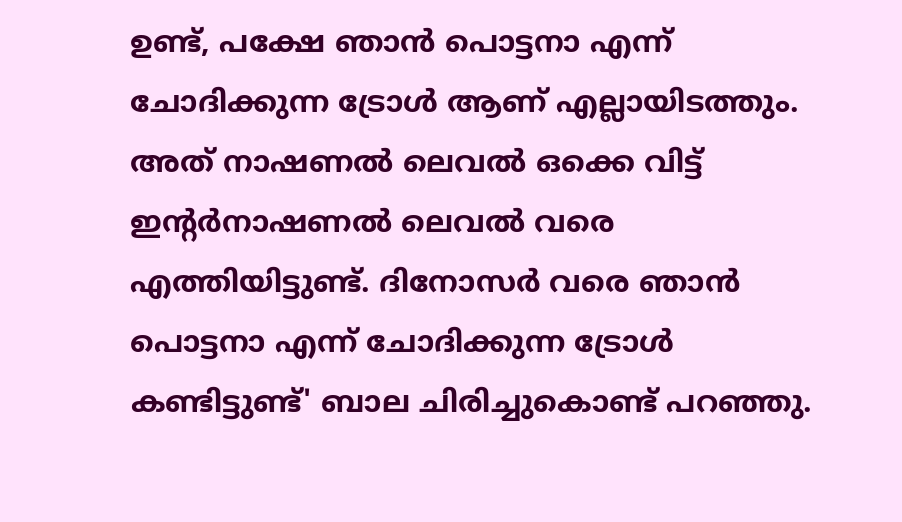ഉണ്ട്, പക്ഷേ ഞാൻ പൊട്ടനാ എന്ന് ചോദിക്കുന്ന ട്രോൾ ആണ് എല്ലായിടത്തും. അത് നാഷണൽ ലെവൽ ഒക്കെ വിട്ട് ഇന്റർനാഷണൽ ലെവൽ വരെ എത്തിയിട്ടുണ്ട്. ദിനോസർ വരെ ഞാൻ പൊട്ടനാ എന്ന് ചോദിക്കുന്ന ട്രോൾ കണ്ടിട്ടുണ്ട്' ബാല ചിരിച്ചുകൊണ്ട് പറഞ്ഞു.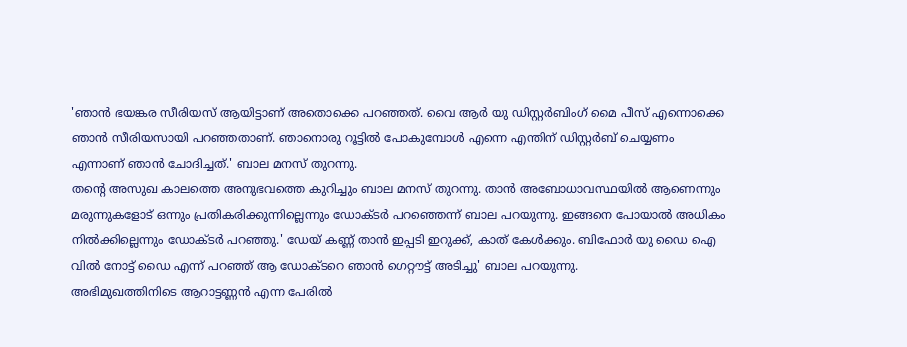'ഞാൻ ഭയങ്കര സീരിയസ് ആയിട്ടാണ് അതൊക്കെ പറഞ്ഞത്. വൈ ആർ യു ഡിസ്റ്റർബിംഗ് മൈ പീസ് എന്നൊക്കെ ഞാൻ സീരിയസായി പറഞ്ഞതാണ്. ഞാനൊരു റൂട്ടിൽ പോകുമ്പോൾ എന്നെ എന്തിന് ഡിസ്റ്റർബ് ചെയ്യണം എന്നാണ് ഞാൻ ചോദിച്ചത്.' ബാല മനസ് തുറന്നു.
തന്റെ അസുഖ കാലത്തെ അനുഭവത്തെ കുറിച്ചും ബാല മനസ് തുറന്നു. താൻ അബോധാവസ്ഥയിൽ ആണെന്നും മരുന്നുകളോട് ഒന്നും പ്രതികരിക്കുന്നില്ലെന്നും ഡോക്ടർ പറഞ്ഞെന്ന് ബാല പറയുന്നു. ഇങ്ങനെ പോയാൽ അധികം നിൽക്കില്ലെന്നും ഡോക്ടർ പറഞ്ഞു.' ഡേയ് കണ്ണ് താൻ ഇപ്പടി ഇറുക്ക്, കാത് കേൾക്കും. ബിഫോർ യു ഡൈ ഐ വിൽ നോട്ട് ഡൈ എന്ന് പറഞ്ഞ് ആ ഡോക്ടറെ ഞാൻ ഗെറ്റൗട്ട് അടിച്ചു' ബാല പറയുന്നു.
അഭിമുഖത്തിനിടെ ആറാട്ടണ്ണൻ എന്ന പേരിൽ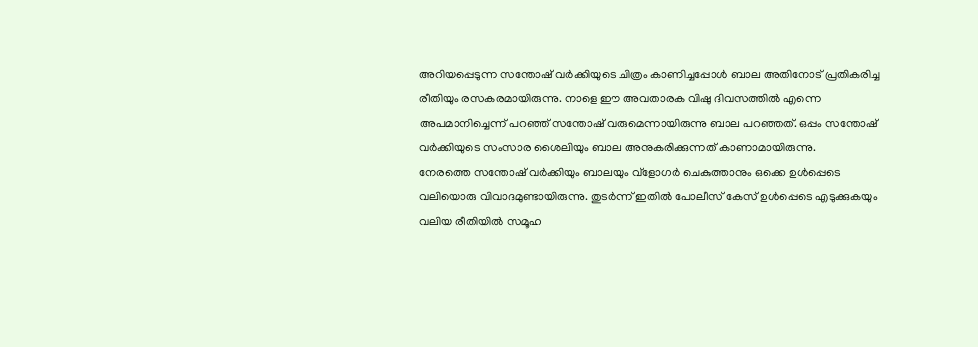അറിയപ്പെടുന്ന സന്തോഷ് വർക്കിയുടെ ചിത്രം കാണിച്ചപ്പോൾ ബാല അതിനോട് പ്രതികരിച്ച രീതിയും രസകരമായിരുന്നു. നാളെ ഈ അവതാരക വിഷു ദിവസത്തിൽ എന്നെ അപമാനിച്ചെന്ന് പറഞ്ഞ് സന്തോഷ് വരുമെന്നായിരുന്നു ബാല പറഞ്ഞത്. ഒപ്പം സന്തോഷ് വർക്കിയുടെ സംസാര ശൈലിയും ബാല അനുകരിക്കുന്നത് കാണാമായിരുന്നു.
നേരത്തെ സന്തോഷ് വർക്കിയും ബാലയും വ്ളോഗർ ചെകുത്താനും ഒക്കെ ഉൾപ്പെടെ വലിയൊരു വിവാദമുണ്ടായിരുന്നു. തുടർന്ന് ഇതിൽ പോലീസ് കേസ് ഉൾപ്പെടെ എടുക്കുകയും വലിയ രീതിയിൽ സമൂഹ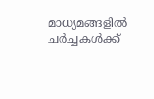മാധ്യമങ്ങളിൽ ചർച്ചകൾക്ക്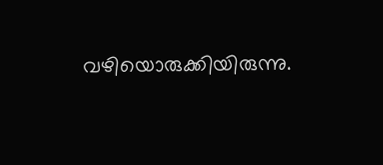വഴിയൊരുക്കിയിരുന്നു.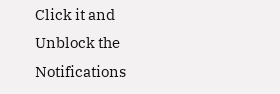Click it and Unblock the Notifications